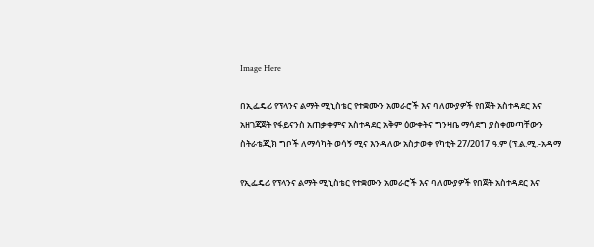Image Here

በኢፌዴሪ የፕላንና ልማት ሚኒስቴር የተቋሙን አመራሮች እና ባለሙያዎች የበጀት አስተዳደር እና አዘገጃጀት የፋይናንስ አጠቃቀምና አስተዳደር አቅም ዕውቀትና ግንዛቤ ማሳደግ ያስቀመጣቸውን ስትራቴጂክ ግቦች ለማሳካት ወሳኝ ሚና እንዳለው አስታወቀ የካቲት 27/2017 ዓ.ም (ፕ.ል.ሚ.-አዳማ

የኢፌዴሪ የፕላንና ልማት ሚኒስቴር የተቋሙን አመራሮች እና ባለሙያዎች የበጀት አስተዳደር እና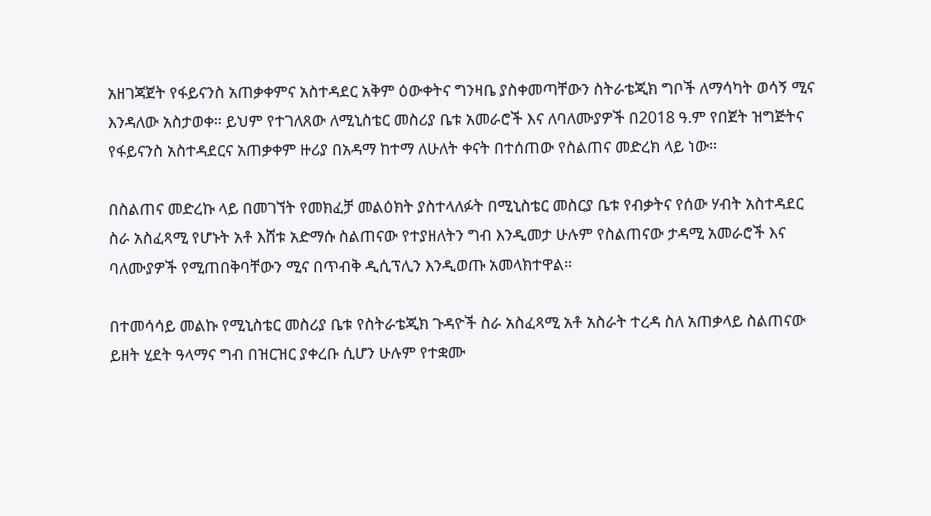አዘገጃጀት የፋይናንስ አጠቃቀምና አስተዳደር አቅም ዕውቀትና ግንዛቤ ያስቀመጣቸውን ስትራቴጂክ ግቦች ለማሳካት ወሳኝ ሚና እንዳለው አስታወቀ። ይህም የተገለጸው ለሚኒስቴር መስሪያ ቤቱ አመራሮች እና ለባለሙያዎች በ2018 ዓ.ም የበጀት ዝግጅትና የፋይናንስ አስተዳደርና አጠቃቀም ዙሪያ በአዳማ ከተማ ለሁለት ቀናት በተሰጠው የስልጠና መድረክ ላይ ነው።

በስልጠና መድረኩ ላይ በመገኘት የመክፈቻ መልዕክት ያስተላለፉት በሚኒስቴር መስርያ ቤቱ የብቃትና የሰው ሃብት አስተዳደር ስራ አስፈጻሚ የሆኑት አቶ እሸቱ አድማሱ ስልጠናው የተያዘለትን ግብ እንዲመታ ሁሉም የስልጠናው ታዳሚ አመራሮች እና ባለሙያዎች የሚጠበቅባቸውን ሚና በጥብቅ ዲሲፕሊን እንዲወጡ አመላክተዋል።

በተመሳሳይ መልኩ የሚኒስቴር መስሪያ ቤቱ የስትራቴጂክ ጉዳዮች ስራ አስፈጻሚ አቶ አስራት ተረዳ ስለ አጠቃላይ ስልጠናው ይዘት ሂደት ዓላማና ግብ በዝርዝር ያቀረቡ ሲሆን ሁሉም የተቋሙ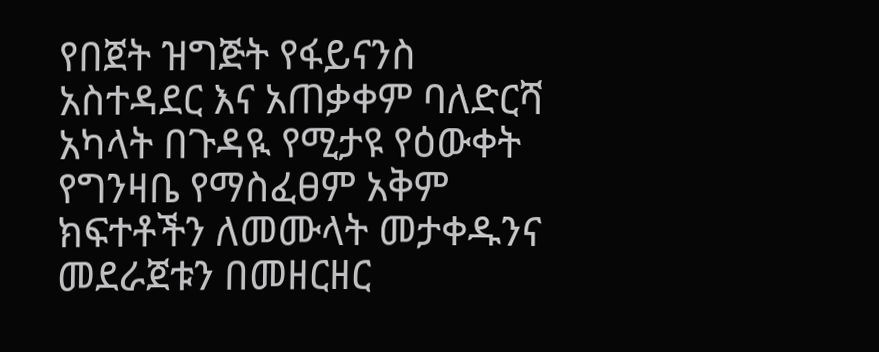የበጀት ዝግጅት የፋይናንስ አስተዳደር እና አጠቃቀም ባለድርሻ አካላት በጉዳዪ የሚታዩ የዕውቀት የግንዛቤ የማስፈፀም አቅም ክፍተቶችን ለመሙላት መታቀዱንና መደራጀቱን በመዘርዘር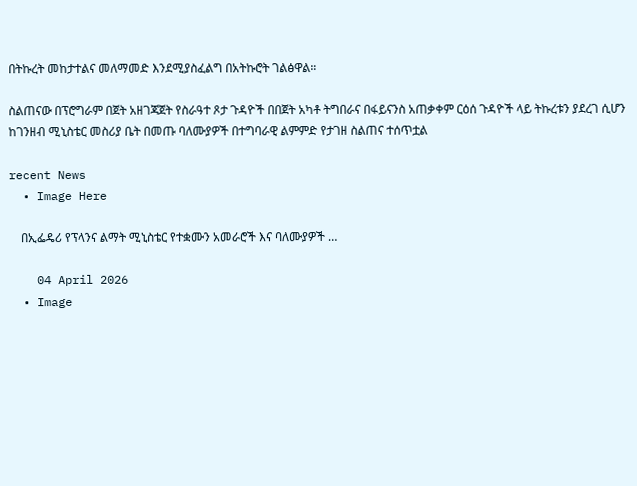በትኩረት መከታተልና መለማመድ እንደሚያስፈልግ በአትኩሮት ገልፅዋል።

ስልጠናው በፕሮግራም በጀት አዘገጃጀት የስራዓተ ጾታ ጉዳዮች በበጀት አካቶ ትግበራና በፋይናንስ አጠቃቀም ርዕሰ ጉዳዮች ላይ ትኩረቱን ያደረገ ሲሆን ከገንዘብ ሚኒስቴር መስሪያ ቤት በመጡ ባለሙያዎች በተግባራዊ ልምምድ የታገዘ ስልጠና ተሰጥቷል

recent News
  • Image Here

    በኢፌዴሪ የፕላንና ልማት ሚኒስቴር የተቋሙን አመራሮች እና ባለሙያዎች …

    04 April 2026
  • Image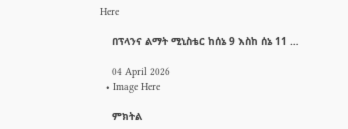Here

    በፕላንና ልማት ሚኒስቴር ከሰኔ 9 እስከ ሰኔ 11 …

    04 April 2026
  • Image Here

    ምክትል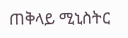ጠቅላይ ሚኒስትር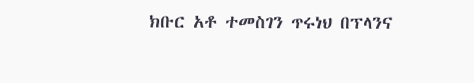ክቡር አቶ ተመስገን ጥሩነህ በፕላንና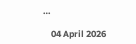…

    04 April 2026